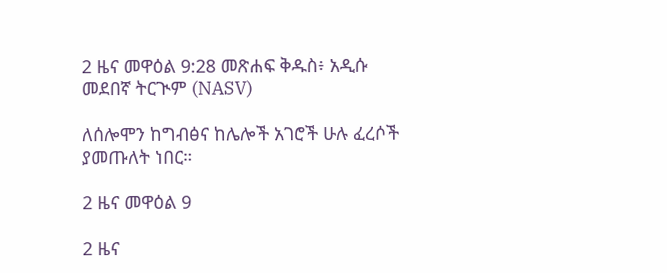2 ዜና መዋዕል 9:28 መጽሐፍ ቅዱስ፥ አዲሱ መደበኛ ትርጒም (NASV)

ለሰሎሞን ከግብፅና ከሌሎች አገሮች ሁሉ ፈረሶች ያመጡለት ነበር።

2 ዜና መዋዕል 9

2 ዜና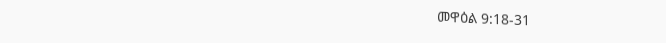መዋዕል 9:18-31